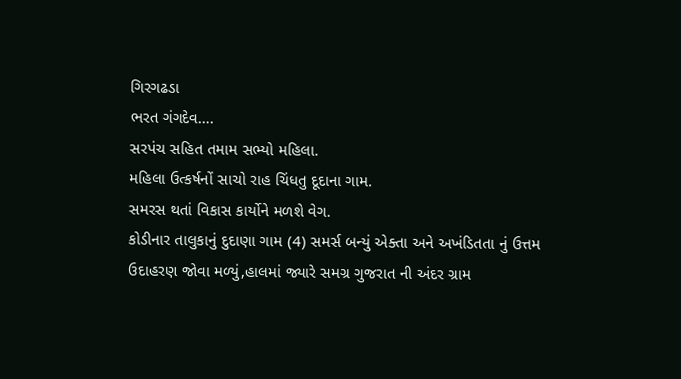ગિરગઢડા
ભરત ગંગદેવ….
સરપંચ સહિત તમામ સભ્યો મહિલા.
મહિલા ઉત્કર્ષનોં સાચો રાહ ચિંધતુ દૂદાના ગામ.
સમરસ થતાં વિકાસ કાર્યોને મળશે વેગ.
કોડીનાર તાલુકાનું દુદાણા ગામ (4) સમર્સ બન્યું એક્તા અને અખંડિતતા નું ઉત્તમ ઉદાહરણ જોવા મળ્યું,હાલમાં જ્યારે સમગ્ર ગુજરાત ની અંદર ગ્રામ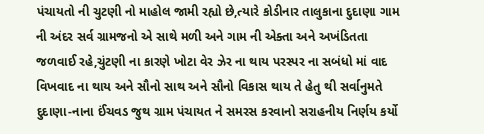પંચાયતો ની ચુટણી નો માહોલ જામી રહ્યો છે,ત્યારે કોડીનાર તાલુકાના દુદાણા ગામ ની અંદર સર્વ ગ્રામજનો એ સાથે મળી અને ગામ ની એક્તા અને અખંડિતતા જળવાઈ રહે,ચુંટણી ના કારણે ખોટા વેર ઝેર ના થાય પરસ્પર ના સબંધો માં વાદ વિખવાદ ના થાય અને સૌનો સાથ અને સૌનો વિકાસ થાય તે હેતુ થી સર્વાનુમતે દુદાણા-નાના ઈંચવડ જુથ ગ્રામ પંચાયત ને સમરસ કરવાનો સરાહનીય નિર્ણય કર્યો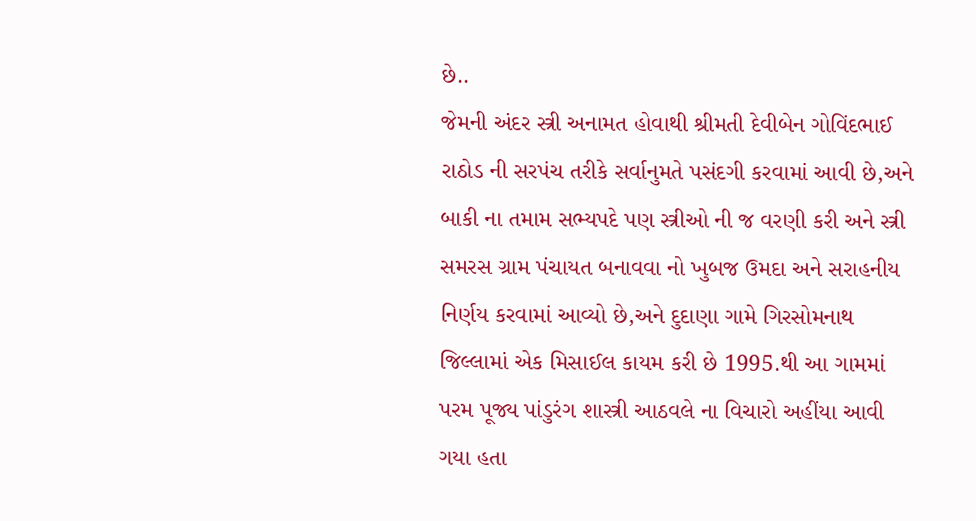છે..
જેમની અંદર સ્ત્રી અનામત હોવાથી શ્રીમતી દેવીબેન ગોવિંદભાઈ રાઠોડ ની સરપંચ તરીકે સર્વાનુમતે પસંદગી કરવામાં આવી છે,અને બાકી ના તમામ સભ્યપદે પણ સ્ત્રીઓ ની જ વરણી કરી અને સ્ત્રી સમરસ ગ્રામ પંચાયત બનાવવા નો ખુબજ ઉમદા અને સરાહનીય નિર્ણય કરવામાં આવ્યો છે,અને દુદાણા ગામે ગિરસોમનાથ જિલ્લામાં એક મિસાઈલ કાયમ કરી છે 1995.થી આ ગામમાં પરમ પૂજ્ય પાંડુરંગ શાસ્ત્રી આઠવલે ના વિચારો અહીંયા આવી ગયા હતા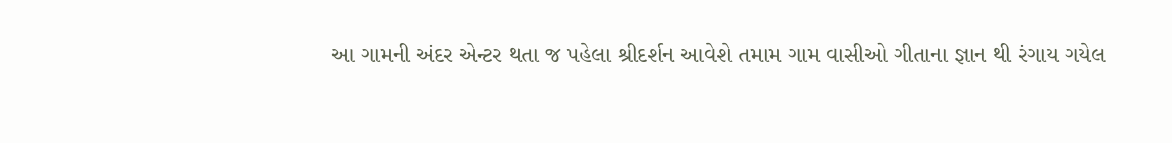આ ગામની અંદર એન્ટર થતા જ પહેલા શ્રીદર્શન આવેશે તમામ ગામ વાસીઓ ગીતાના જ્ઞાન થી રંગાય ગયેલ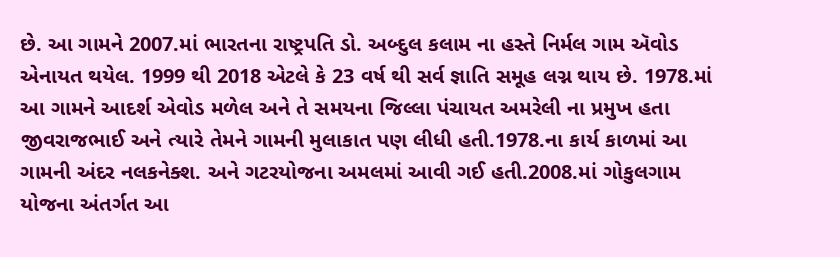છે. આ ગામને 2007.માં ભારતના રાષ્ટ્રપતિ ડો. અબ્દુલ કલામ ના હસ્તે નિર્મલ ગામ ઍવોડ એનાયત થયેલ. 1999 થી 2018 એટલે કે 23 વર્ષ થી સર્વ જ્ઞાતિ સમૂહ લગ્ન થાય છે. 1978.માં આ ગામને આદર્શ એવોડ મળેલ અને તે સમયના જિલ્લા પંચાયત અમરેલી ના પ્રમુખ હતા જીવરાજભાઈ અને ત્યારે તેમને ગામની મુલાકાત પણ લીધી હતી.1978.ના કાર્ય કાળમાં આ ગામની અંદર નલકનેક્શ. અને ગટરયોજના અમલમાં આવી ગઈ હતી.2008.માં ગોકુલગામ યોજના અંતર્ગત આ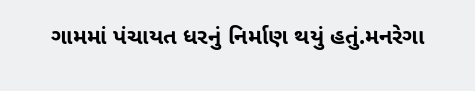ગામમાં પંચાયત ધરનું નિર્માણ થયું હતું.મનરેગા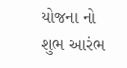યોજના નો શુભ આરંભ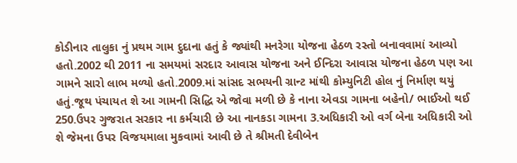કોડીનાર તાલુકા નું પ્રથમ ગામ દુદાના હતું કે જ્યાંથી મનરેગા યોજના હેઠળ રસ્તો બનાવવામાં આવ્યો હતો.2002 થી 2011 ના સમયમાં સરદાર આવાસ યોજના અને ઈન્દિરા આવાસ યોજના હેઠળ પણ આ ગામને સારો લાભ મળ્યો હતો.2009.માં સાંસદ સભયની ગ્રાન્ટ માંથી કોમ્યુનિટી હોલ નું નિર્માણ થયું હતું.જૂથ પંચાયત શે આ ગામની સિદ્ધિ એ જોવા મળી છે કે નાના એવડા ગામના બહેનો/ ભાઈઓ થઈ 250.ઉપર ગુજરાત સરકાર ના કર્મચારી છે આ નાનકડા ગામના 3.અધિકારી ઓ વર્ગ બેના અધિકારી ઓ શે જેમના ઉપર વિજયમાલા મુકવામાં આવી છે તે શ્રીમતી દેવીબેન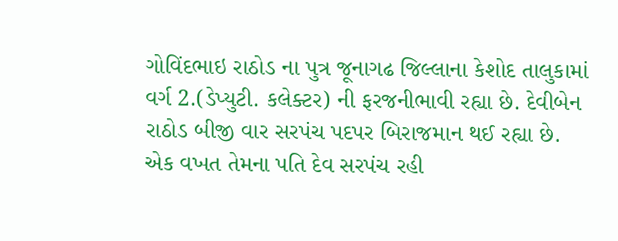ગોવિંદભાઇ રાઠોડ ના પુત્ર જૂનાગઢ જિલ્લાના કેશોદ તાલુકામાં વર્ગ 2.(ડેપ્યુટી. કલેક્ટર) ની ફરજનીભાવી રહ્યા છે. દેવીબેન રાઠોડ બીજી વાર સરપંચ પદપર બિરાજમાન થઈ રહ્યા છે. એક વખત તેમના પતિ દેવ સરપંચ રહી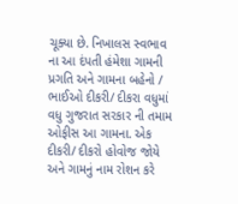ચૂક્યા છે. નિખાલસ સ્વભાવ ના આ દંપતી હંમેશા ગામની પ્રગતિ અને ગામના બહેનો / ભાઈઓ દીકરી/ દીકરા વધુમાં વધુ ગુજરાત સરકાર ની તમામ ઓફીસ આ ગામના. એક દીકરી/ દીકરો હોવોજ જોયે અને ગામનું નામ રોશન કરે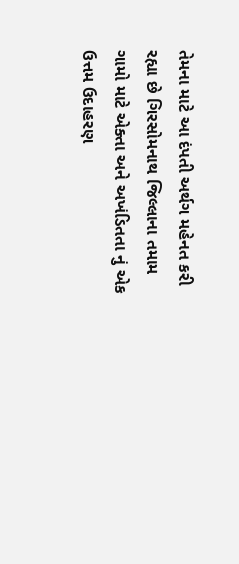તેમના માટે આ દંપતી અર્થગ મહેનત કરી રહ્યા છે ગિરસોમનાથ જિલ્લાના તમામ ગામો માટે એક્તા અને અખંડિતતા નું એક ઉત્તમ ઉદાહરણ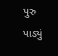પુરુ પાડ્યું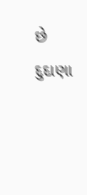છે દુદાણા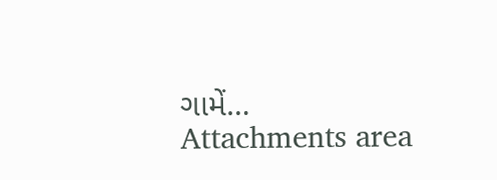ગામેં…
Attachments area